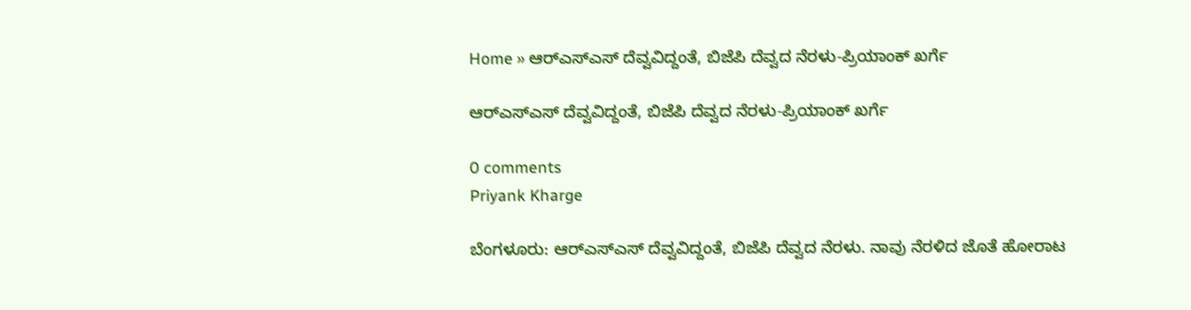Home » ಆರ್‌ಎಸ್‌ಎಸ್‌ ದೆವ್ವವಿದ್ದಂತೆ, ಬಿಜೆಪಿ ದೆವ್ವದ ನೆರಳು-ಪ್ರಿಯಾಂಕ್‌ ಖರ್ಗೆ

ಆರ್‌ಎಸ್‌ಎಸ್‌ ದೆವ್ವವಿದ್ದಂತೆ, ಬಿಜೆಪಿ ದೆವ್ವದ ನೆರಳು-ಪ್ರಿಯಾಂಕ್‌ ಖರ್ಗೆ

0 comments
Priyank Kharge

ಬೆಂಗಳೂರು: ಆರ್‌ಎಸ್‌ಎಸ್‌ ದೆವ್ವವಿದ್ದಂತೆ, ಬಿಜೆಪಿ ದೆವ್ವದ ನೆರಳು. ನಾವು ನೆರಳಿದ ಜೊತೆ ಹೋರಾಟ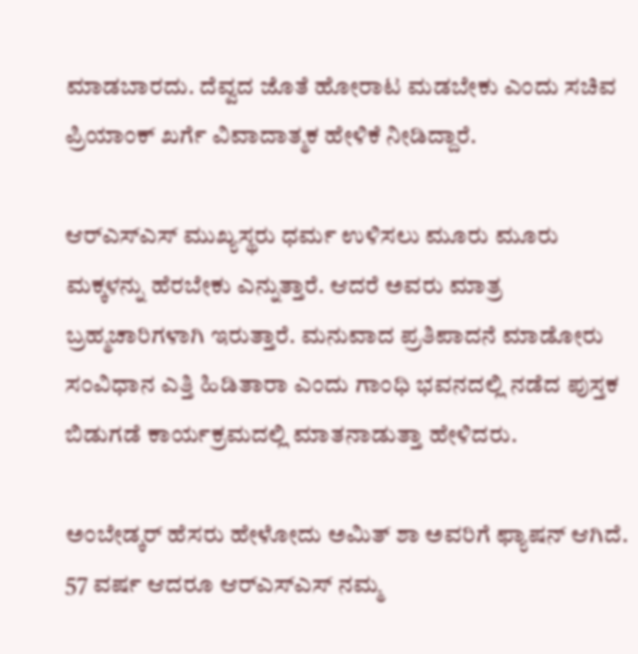ಮಾಡಬಾರದು. ದೆವ್ವದ ಜೊತೆ ಹೋರಾಟ ಮಡಬೇಕು ಎಂದು ಸಚಿವ ಪ್ರಿಯಾಂಕ್‌ ಖರ್ಗೆ ವಿವಾದಾತ್ಮಕ ಹೇಳಿಕೆ ನೀಡಿದ್ದಾರೆ.

ಆರ್‌ಎಸ್‌ಎಸ್‌ ಮುಖ್ಯಸ್ಥರು ಧರ್ಮ ಉಳಿಸಲು ಮೂರು ಮೂರು ಮಕ್ಕಳನ್ನು ಹೆರಬೇಕು ಎನ್ನುತ್ತಾರೆ. ಆದರೆ ಅವರು ಮಾತ್ರ ಬ್ರಹ್ಮಚಾರಿಗಳಾಗಿ ಇರುತ್ತಾರೆ. ಮನುವಾದ ಪ್ರತಿಪಾದನೆ ಮಾಡೋರು ಸಂವಿಧಾನ ಎತ್ತಿ ಹಿಡಿತಾರಾ ಎಂದು ಗಾಂಧಿ ಭವನದಲ್ಲಿ ನಡೆದ ಪುಸ್ತಕ ಬಿಡುಗಡೆ ಕಾರ್ಯಕ್ರಮದಲ್ಲಿ ಮಾತನಾಡುತ್ತಾ ಹೇಳಿದರು.

ಅಂಬೇಡ್ಕರ್‌ ಹೆಸರು ಹೇಳೋದು ಅಮಿತ್‌ ಶಾ ಅವರಿಗೆ ಫ್ಯಾಷನ್‌ ಆಗಿದೆ. 57 ವರ್ಷ ಆದರೂ ಆರ್‌ಎಸ್‌ಎಸ್‌ ನಮ್ಮ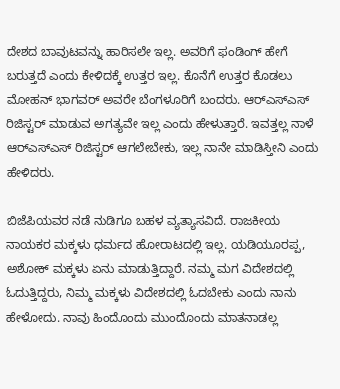ದೇಶದ ಬಾವುಟವನ್ನು ಹಾರಿಸಲೇ ಇಲ್ಲ. ಅವರಿಗೆ ಫಂಡಿಂಗ್‌ ಹೇಗೆ ಬರುತ್ತದೆ ಎಂದು ಕೇಳಿದಕ್ಕೆ ಉತ್ತರ ಇಲ್ಲ. ಕೊನೆಗೆ ಉತ್ತರ ಕೊಡಲು ಮೋಹನ್‌ ಭಾಗವರ್‌ ಅವರೇ ಬೆಂಗಳೂರಿಗೆ ಬಂದರು. ಆರ್‌ಎಸ್‌ಎಸ್‌ ರಿಜಿಸ್ಟರ್‌ ಮಾಡುವ ಅಗತ್ಯವೇ ಇಲ್ಲ ಎಂದು ಹೇಳುತ್ತಾರೆ. ಇವತ್ತಲ್ಲ ನಾಳೆ ಆರ್‌ಎಸ್‌ಎಸ್‌ ರಿಜಿಸ್ಟರ್‌ ಆಗಲೇಬೇಕು, ಇಲ್ಲ ನಾನೇ ಮಾಡಿಸ್ತೀನಿ ಎಂದು ಹೇಳಿದರು.

ಬಿಜೆಪಿಯವರ ನಡೆ ನುಡಿಗೂ ಬಹಳ ವ್ಯತ್ಯಾಸವಿದೆ. ರಾಜಕೀಯ ನಾಯಕರ ಮಕ್ಕಳು ಧರ್ಮದ ಹೋರಾಟದಲ್ಲಿ ಇಲ್ಲ. ಯಡಿಯೂರಪ್ಪ, ಅಶೋಕ್‌ ಮಕ್ಕಳು ಏನು ಮಾಡುತ್ತಿದ್ದಾರೆ. ನಮ್ಮ ಮಗ ವಿದೇಶದಲ್ಲಿ ಓದುತ್ತಿದ್ದರು, ನಿಮ್ಮ ಮಕ್ಕಳು ವಿದೇಶದಲ್ಲಿ ಓದಬೇಕು ಎಂದು ನಾನು ಹೇಳೋದು. ನಾವು ಹಿಂದೊಂದು ಮುಂದೊಂದು ಮಾತನಾಡಲ್ಲ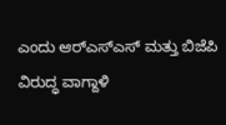ಎಂದು ಆರ್‌ಎಸ್‌ಎಸ್‌ ಮತ್ತು ಬಿಜೆಪಿ ವಿರುದ್ಧ ವಾಗ್ದಾಳಿ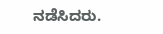ನಡೆಸಿದರು.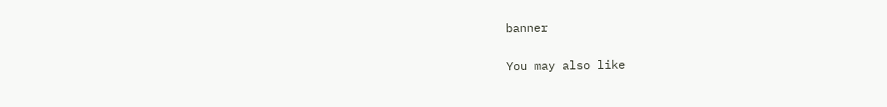banner

You may also like